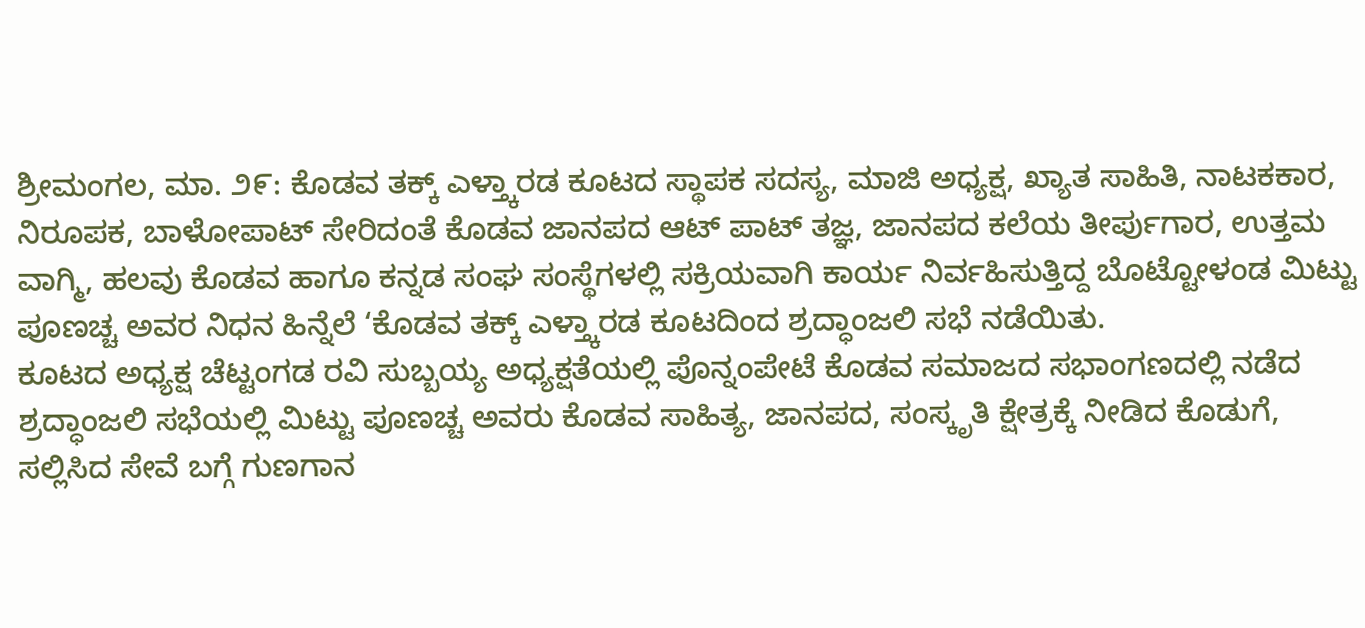ಶ್ರೀಮಂಗಲ, ಮಾ. ೨೯: ಕೊಡವ ತಕ್ಕ್ ಎಳ್ತ್ಕಾರಡ ಕೂಟದ ಸ್ಥಾಪಕ ಸದಸ್ಯ, ಮಾಜಿ ಅಧ್ಯಕ್ಷ, ಖ್ಯಾತ ಸಾಹಿತಿ, ನಾಟಕಕಾರ, ನಿರೂಪಕ, ಬಾಳೋಪಾಟ್ ಸೇರಿದಂತೆ ಕೊಡವ ಜಾನಪದ ಆಟ್ ಪಾಟ್ ತಜ್ಞ, ಜಾನಪದ ಕಲೆಯ ತೀರ್ಪುಗಾರ, ಉತ್ತಮ ವಾಗ್ಮಿ, ಹಲವು ಕೊಡವ ಹಾಗೂ ಕನ್ನಡ ಸಂಘ ಸಂಸ್ಥೆಗಳಲ್ಲಿ ಸಕ್ರಿಯವಾಗಿ ಕಾರ್ಯ ನಿರ್ವಹಿಸುತ್ತಿದ್ದ ಬೊಟ್ಟೋಳಂಡ ಮಿಟ್ಟು ಪೂಣಚ್ಚ ಅವರ ನಿಧನ ಹಿನ್ನೆಲೆ ‘ಕೊಡವ ತಕ್ಕ್ ಎಳ್ತ್ಕಾರಡ ಕೂಟದಿಂದ ಶ್ರದ್ಧಾಂಜಲಿ ಸಭೆ ನಡೆಯಿತು.
ಕೂಟದ ಅಧ್ಯಕ್ಷ ಚೆಟ್ಟಂಗಡ ರವಿ ಸುಬ್ಬಯ್ಯ ಅಧ್ಯಕ್ಷತೆಯಲ್ಲಿ ಪೊನ್ನಂಪೇಟೆ ಕೊಡವ ಸಮಾಜದ ಸಭಾಂಗಣದಲ್ಲಿ ನಡೆದ ಶ್ರದ್ಧಾಂಜಲಿ ಸಭೆಯಲ್ಲಿ ಮಿಟ್ಟು ಪೂಣಚ್ಚ ಅವರು ಕೊಡವ ಸಾಹಿತ್ಯ, ಜಾನಪದ, ಸಂಸ್ಕೃತಿ ಕ್ಷೇತ್ರಕ್ಕೆ ನೀಡಿದ ಕೊಡುಗೆ, ಸಲ್ಲಿಸಿದ ಸೇವೆ ಬಗ್ಗೆ ಗುಣಗಾನ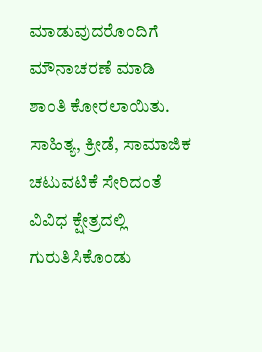ಮಾಡುವುದರೊಂದಿಗೆ ಮೌನಾಚರಣೆ ಮಾಡಿ ಶಾಂತಿ ಕೋರಲಾಯಿತು.
ಸಾಹಿತ್ಯ, ಕ್ರೀಡೆ, ಸಾಮಾಜಿಕ ಚಟುವಟಿಕೆ ಸೇರಿದಂತೆ ವಿವಿಧ ಕ್ಷೇತ್ರದಲ್ಲಿ ಗುರುತಿಸಿಕೊಂಡು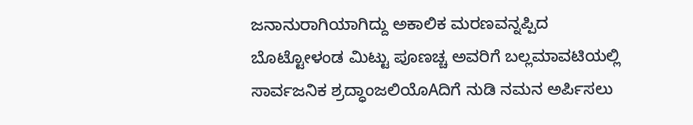ಜನಾನುರಾಗಿಯಾಗಿದ್ದು ಅಕಾಲಿಕ ಮರಣವನ್ನಪ್ಪಿದ ಬೊಟ್ಟೋಳಂಡ ಮಿಟ್ಟು ಪೂಣಚ್ಚ ಅವರಿಗೆ ಬಲ್ಲಮಾವಟಿಯಲ್ಲಿ ಸಾರ್ವಜನಿಕ ಶ್ರದ್ಧಾಂಜಲಿಯೊAದಿಗೆ ನುಡಿ ನಮನ ಅರ್ಪಿಸಲು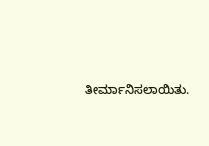ತೀರ್ಮಾನಿಸಲಾಯಿತು.